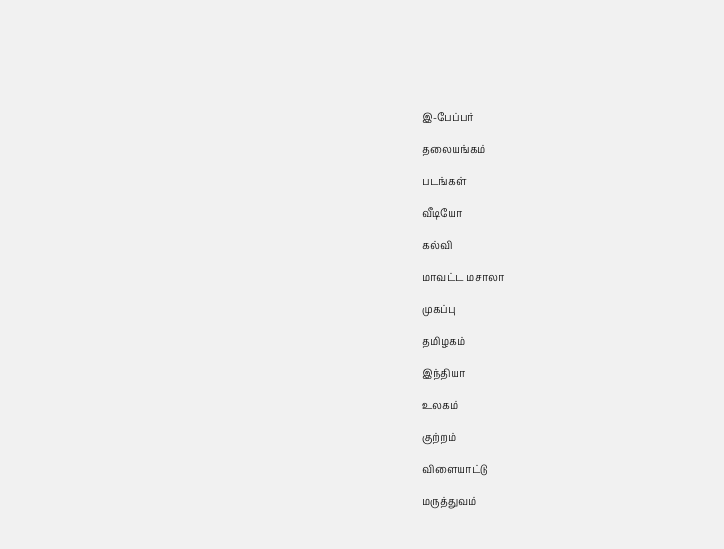இ-பேப்பர்

தலையங்கம்

படங்கள்

வீடியோ

கல்வி

மாவட்ட மசாலா

முகப்பு

தமிழகம்

இந்தியா

உலகம்

குற்றம்

விளையாட்டு

மருத்துவம்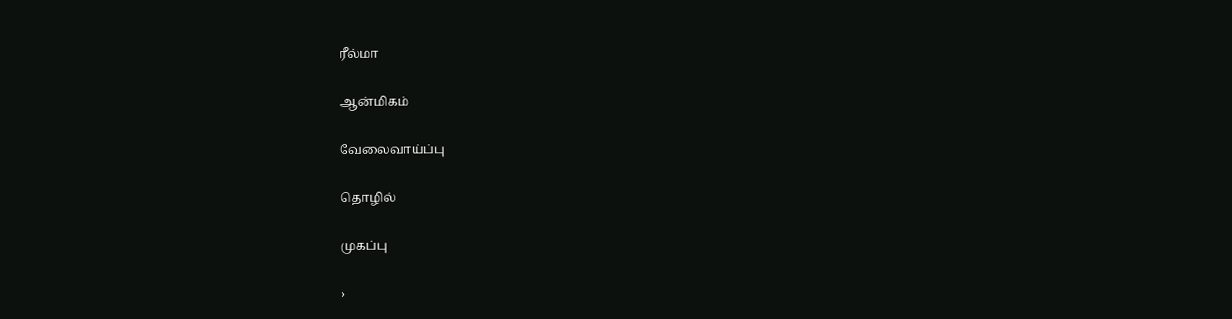ரீல்மா

ஆன்மிகம்

வேலைவாய்ப்பு

தொழில்

முகப்பு

›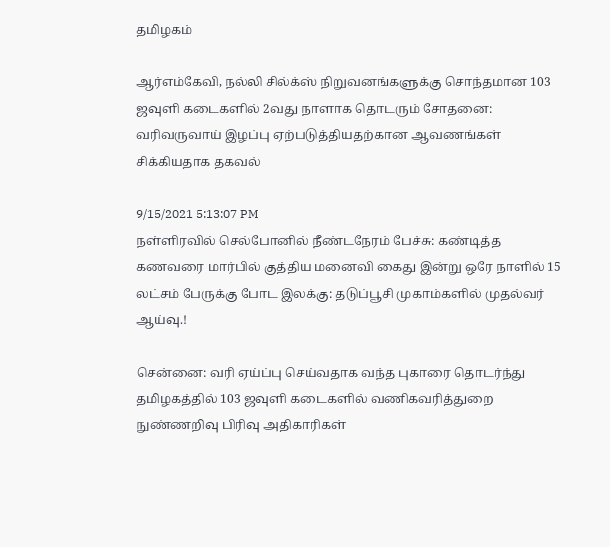தமிழகம்

ஆர்எம்கேவி, நல்லி சில்க்ஸ் நிறுவனங்களுக்கு சொந்தமான 103 ஜவுளி கடைகளில் 2வது நாளாக தொடரும் சோதனை: வரிவருவாய் இழப்பு ஏற்படுத்தியதற்கான ஆவணங்கள் சிக்கியதாக தகவல்

9/15/2021 5:13:07 PM
நள்ளிரவில் செல்போனில் நீண்டநேரம் பேச்சு: கண்டித்த கணவரை மார்பில் குத்திய மனைவி கைது இன்று ஒரே நாளில் 15 லட்சம் பேருக்கு போட இலக்கு: தடுப்பூசி முகாம்களில் முதல்வர் ஆய்வு.!

சென்னை: வரி ஏய்ப்பு செய்வதாக வந்த புகாரை தொடர்ந்து தமிழகத்தில் 103 ஜவுளி கடைகளில் வணிகவரித்துறை நுண்ணறிவு பிரிவு அதிகாரிகள்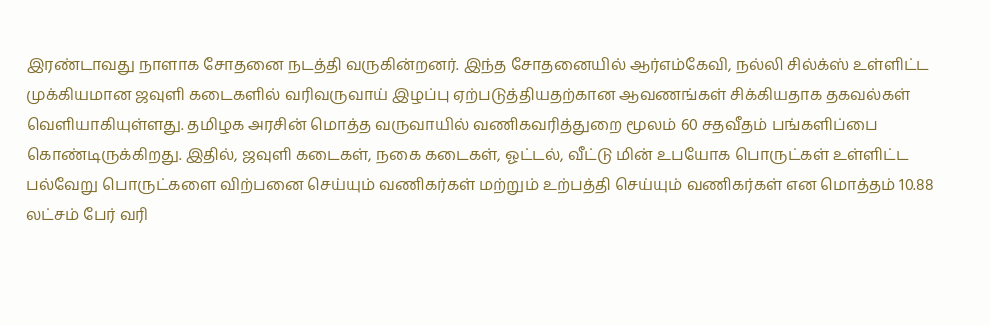இரண்டாவது நாளாக சோதனை நடத்தி வருகின்றனர். இந்த சோதனையில் ஆர்எம்கேவி, நல்லி சில்க்ஸ் உள்ளிட்ட முக்கியமான ஜவுளி கடைகளில் வரிவருவாய் இழப்பு ஏற்படுத்தியதற்கான ஆவணங்கள் சிக்கியதாக தகவல்கள் வெளியாகியுள்ளது. தமிழக அரசின் மொத்த வருவாயில் வணிகவரித்துறை மூலம் 60 சதவீதம் பங்களிப்பை கொண்டிருக்கிறது. இதில், ஜவுளி கடைகள், நகை கடைகள், ஓட்டல், வீட்டு மின் உபயோக பொருட்கள் உள்ளிட்ட பல்வேறு பொருட்களை விற்பனை செய்யும் வணிகர்கள் மற்றும் உற்பத்தி செய்யும் வணிகர்கள் என மொத்தம் 10.88 லட்சம் பேர் வரி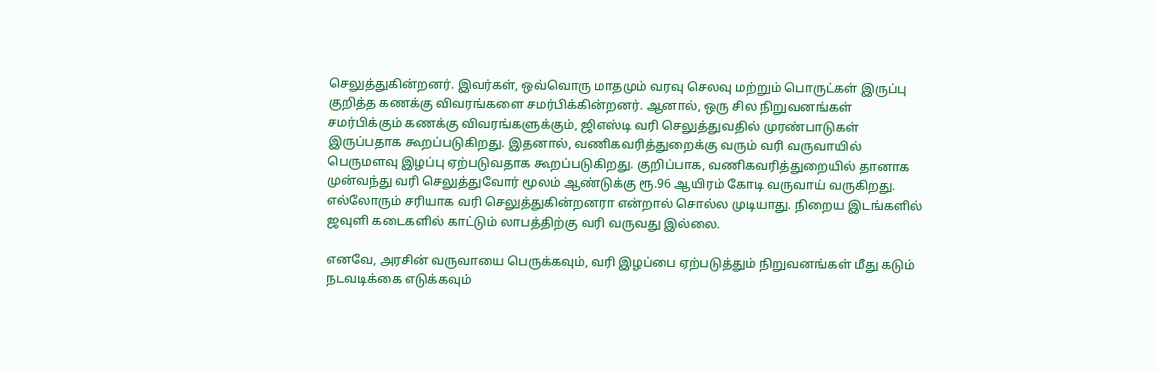செலுத்துகின்றனர். இவர்கள், ஒவ்வொரு மாதமும் வரவு செலவு மற்றும் பொருட்கள் இருப்பு குறித்த கணக்கு விவரங்களை சமர்பிக்கின்றனர். ஆனால், ஒரு சில நிறுவனங்கள் சமர்பிக்கும் கணக்கு விவரங்களுக்கும், ஜிஎஸ்டி வரி செலுத்துவதில் முரண்பாடுகள் இருப்பதாக கூறப்படுகிறது. இதனால், வணிகவரித்துறைக்கு வரும் வரி வருவாயில் பெருமளவு இழப்பு ஏற்படுவதாக கூறப்படுகிறது. குறிப்பாக, வணிகவரித்துறையில் தானாக முன்வந்து வரி செலுத்துவோர் மூலம் ஆண்டுக்கு ரூ.96 ஆயிரம் கோடி வருவாய் வருகிறது. எல்லோரும் சரியாக வரி செலுத்துகின்றனரா என்றால் சொல்ல முடியாது. நிறைய இடங்களில் ஜவுளி கடைகளில் காட்டும் லாபத்திற்கு வரி வருவது இல்லை.

எனவே, அரசின் வருவாயை பெருக்கவும், வரி இழப்பை ஏற்படுத்தும் நிறுவனங்கள் மீது கடும் நடவடிக்கை எடுக்கவும்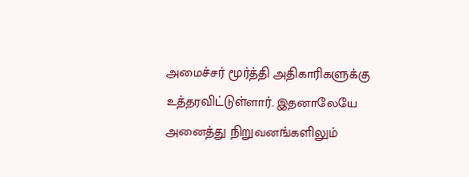அமைச்சர் மூர்த்தி அதிகாரிகளுக்கு உத்தரவிட்டுள்ளார். இதனாலேயே அனைத்து நிறுவனங்களிலும்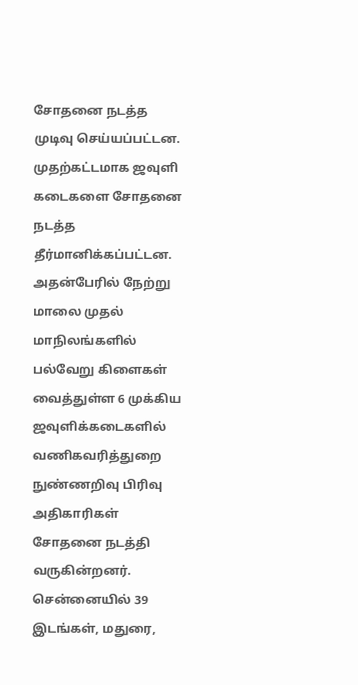சோதனை நடத்த முடிவு செய்யப்பட்டன. முதற்கட்டமாக ஜவுளி கடைகளை சோதனை நடத்த தீர்மானிக்கப்பட்டன. அதன்பேரில் நேற்று மாலை முதல் மாநிலங்களில் பல்வேறு கிளைகள் வைத்துள்ள 6 முக்கிய ஜவுளிக்கடைகளில் வணிகவரித்துறை நுண்ணறிவு பிரிவு அதிகாரிகள் சோதனை நடத்தி வருகின்றனர். சென்னையில் 39 இடங்கள், மதுரை,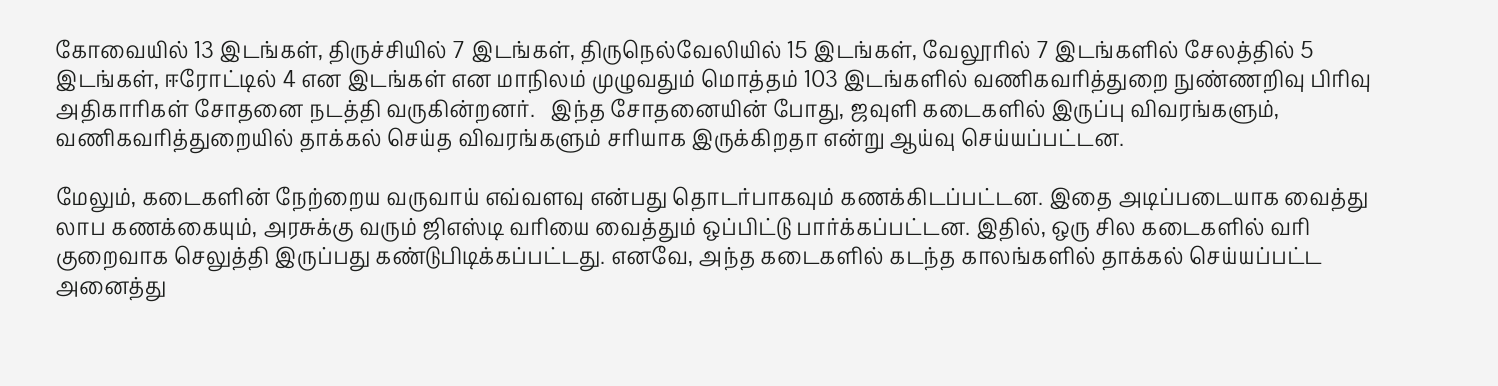கோவையில் 13 இடங்கள், திருச்சியில் 7 இடங்கள், திருநெல்வேலியில் 15 இடங்கள், வேலூரில் 7 இடங்களில் சேலத்தில் 5 இடங்கள், ஈரோட்டில் 4 என இடங்கள் என மாநிலம் முழுவதும் மொத்தம் 103 இடங்களில் வணிகவரித்துறை நுண்ணறிவு பிரிவு அதிகாரிகள் சோதனை நடத்தி வருகின்றனர்.   இந்த சோதனையின் போது, ஜவுளி கடைகளில் இருப்பு விவரங்களும், வணிகவரித்துறையில் தாக்கல் செய்த விவரங்களும் சரியாக இருக்கிறதா என்று ஆய்வு செய்யப்பட்டன.

மேலும், கடைகளின் நேற்றைய வருவாய் எவ்வளவு என்பது தொடர்பாகவும் கணக்கிடப்பட்டன. இதை அடிப்படையாக வைத்து லாப கணக்கையும், அரசுக்கு வரும் ஜிஎஸ்டி வரியை வைத்தும் ஒப்பிட்டு பார்க்கப்பட்டன. இதில், ஒரு சில கடைகளில் வரி குறைவாக செலுத்தி இருப்பது கண்டுபிடிக்கப்பட்டது. எனவே, அந்த கடைகளில் கடந்த காலங்களில் தாக்கல் செய்யப்பட்ட அனைத்து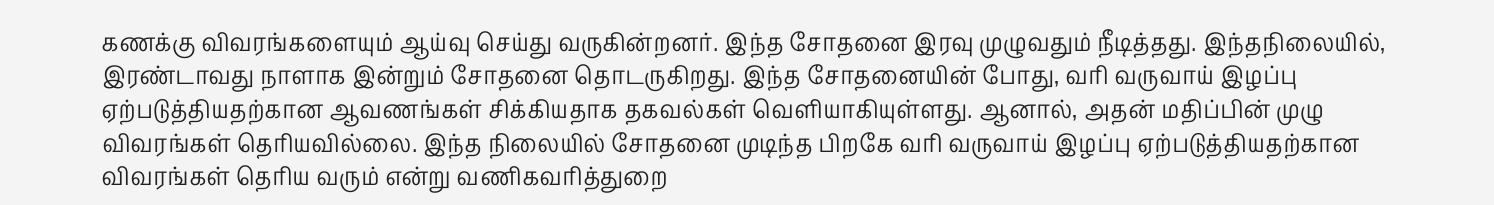கணக்கு விவரங்களையும் ஆய்வு செய்து வருகின்றனர். இந்த சோதனை இரவு முழுவதும் நீடித்தது. இந்தநிலையில், இரண்டாவது நாளாக இன்றும் சோதனை தொடருகிறது. இந்த சோதனையின் போது, வரி வருவாய் இழப்பு ஏற்படுத்தியதற்கான ஆவணங்கள் சிக்கியதாக தகவல்கள் வெளியாகியுள்ளது. ஆனால், அதன் மதிப்பின் முழு விவரங்கள் தெரியவில்லை. இந்த நிலையில் சோதனை முடிந்த பிறகே வரி வருவாய் இழப்பு ஏற்படுத்தியதற்கான விவரங்கள் தெரிய வரும் என்று வணிகவரித்துறை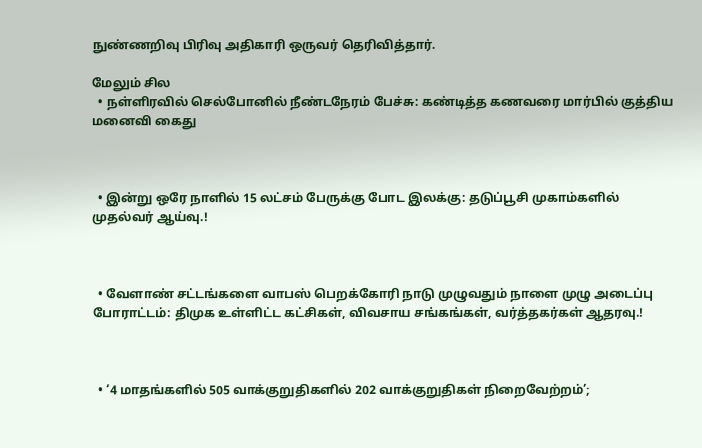நுண்ணறிவு பிரிவு அதிகாரி ஒருவர் தெரிவித்தார்.

மேலும் சில
  • நள்ளிரவில் செல்போனில் நீண்டநேரம் பேச்சு: கண்டித்த கணவரை மார்பில் குத்திய மனைவி கைது



  • இன்று ஒரே நாளில் 15 லட்சம் பேருக்கு போட இலக்கு: தடுப்பூசி முகாம்களில் முதல்வர் ஆய்வு.!



  • வேளாண் சட்டங்களை வாபஸ் பெறக்கோரி நாடு முழுவதும் நாளை முழு அடைப்பு போராட்டம்: திமுக உள்ளிட்ட கட்சிகள், விவசாய சங்கங்கள், வர்த்தகர்கள் ஆதரவு.!



  • ‘4 மாதங்களில் 505 வாக்குறுதிகளில் 202 வாக்குறுதிகள் நிறைவேற்றம்’;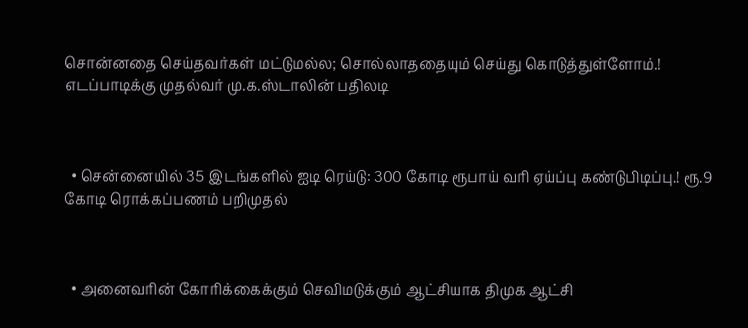சொன்னதை செய்தவர்கள் மட்டுமல்ல; சொல்லாததையும் செய்து கொடுத்துள்ளோம்.! எடப்பாடிக்கு முதல்வர் மு.க.ஸ்டாலின் பதிலடி



  • சென்னையில் 35 இடங்களில் ஐடி ரெய்டு: 300 கோடி ரூபாய் வரி ஏய்ப்பு கண்டுபிடிப்பு.! ரூ.9 கோடி ரொக்கப்பணம் பறிமுதல்



  • அனைவரின் கோரிக்கைக்கும் செவிமடுக்கும் ஆட்சியாக திமுக ஆட்சி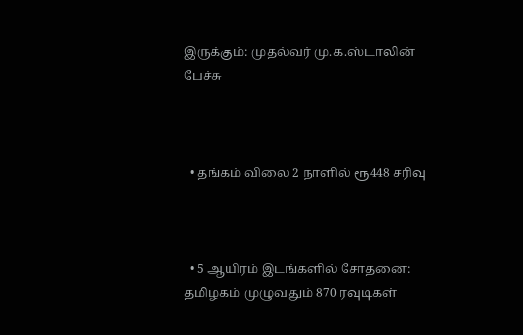இருக்கும்: முதல்வர் மு.க.ஸ்டாலின் பேச்சு



  • தங்கம் விலை 2 நாளில் ரூ448 சரிவு



  • 5 ஆயிரம் இடங்களில் சோதனை: தமிழகம் முழுவதும் 870 ரவுடிகள்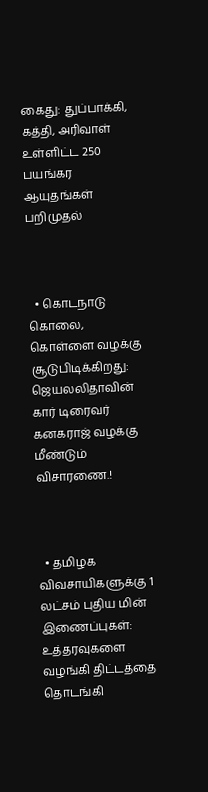கைது: துப்பாக்கி, கத்தி, அரிவாள் உள்ளிட்ட 250 பயங்கர ஆயுதங்கள் பறிமுதல்



  • கொடநாடு கொலை, கொள்ளை வழக்கு சூடுபிடிக்கிறது: ஜெயலலிதாவின் கார் டிரைவர் கனகராஜ் வழக்கு மீண்டும் விசாரணை.!



  • தமிழக விவசாயிகளுக்கு 1 லட்சம் புதிய மின் இணைப்புகள்: உத்தரவுகளை வழங்கி திட்டத்தை தொடங்கி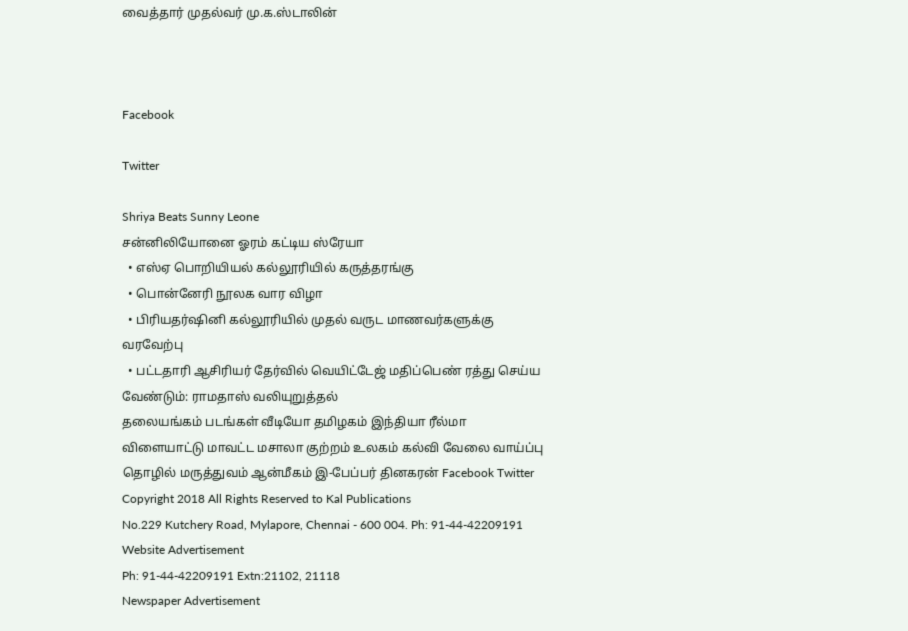வைத்தார் முதல்வர் மு.க.ஸ்டாலின்



Facebook

Twitter

Shriya Beats Sunny Leone
சன்னிலியோனை ஓரம் கட்டிய ஸ்ரேயா
  • எஸ்ஏ பொறியியல் கல்லூரியில் கருத்தரங்கு
  • பொன்னேரி நூலக வார விழா
  • பிரியதர்ஷினி கல்லூரியில் முதல் வருட மாணவர்களுக்கு வரவேற்பு
  • பட்டதாரி ஆசிரியர் தேர்வில் வெயிட்டேஜ் மதிப்பெண் ரத்து செய்ய வேண்டும்: ராமதாஸ் வலியுறுத்தல்
தலையங்கம் படங்கள் வீடியோ தமிழகம் இந்தியா ரீல்மா விளையாட்டு மாவட்ட மசாலா குற்றம் உலகம் கல்வி வேலை வாய்ப்பு தொழில் மருத்துவம் ஆன்மீகம் இ-பேப்பர் தினகரன் Facebook Twitter
Copyright 2018 All Rights Reserved to Kal Publications
No.229 Kutchery Road, Mylapore, Chennai - 600 004. Ph: 91-44-42209191
Website Advertisement
Ph: 91-44-42209191 Extn:21102, 21118
Newspaper Advertisement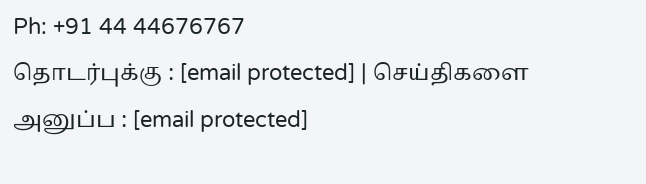Ph: +91 44 44676767
தொடர்புக்கு : [email protected] | செய்திகளை அனுப்ப : [email protected]